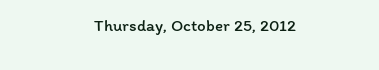Thursday, October 25, 2012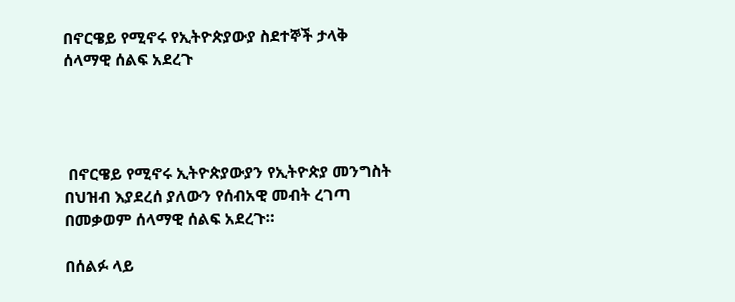በኖርዌይ የሚኖሩ የኢትዮጵያውያ ስደተኞች ታላቅ ሰላማዊ ሰልፍ አደረጉ




 በኖርዌይ የሚኖሩ ኢትዮጵያውያን የኢትዮጵያ መንግስት በህዝብ እያደረሰ ያለውን የሰብአዊ መብት ረገጣ በመቃወም ሰላማዊ ሰልፍ አደረጉ።

በሰልፉ ላይ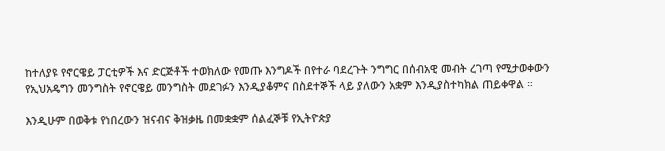ከተለያዩ የኖርዌይ ፓርቲዎች እና ድርጅቶች ተወክለው የመጡ እንግዶች በየተራ ባደረጉት ንግግር በሰብአዊ መብት ረገጣ የሚታወቀውን የኢህአዴግን መንግስት የኖርዌይ መንግስት መደገፉን እንዲያቆምና በስደተኞች ላይ ያለውን አቋም እንዲያስተካክል ጠይቀዋል ።

እንዲሁም በወቅቱ የነበረውን ዝናብና ቅዝቃዜ በመቋቋም ሰልፈኞቹ የኢትዮጵያ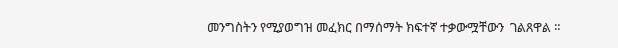መንግስትን የሚያወግዝ መፈክር በማሰማት ክፍተኛ ተቃውሟቸውን  ገልጸዋል ።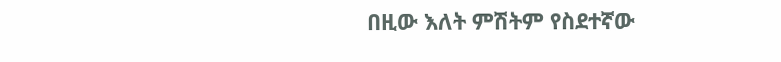በዚው እለት ምሽትም የስደተኛው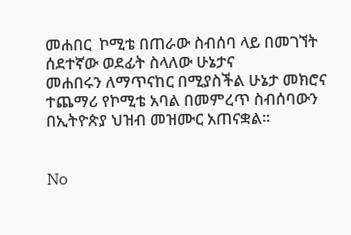መሐበር  ኮሚቴ በጠራው ስብሰባ ላይ በመገኘት ሰደተኛው ወደፊት ስላለው ሁኔታና
መሐበሩን ለማጥናከር በሚያስችል ሁኔታ መክሮና ተጨማሪ የኮሚቴ አባል በመምረጥ ስብሰባውን በኢትዮጵያ ህዝብ መዝሙር አጠናቋል።


No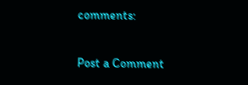comments:

Post a Comment